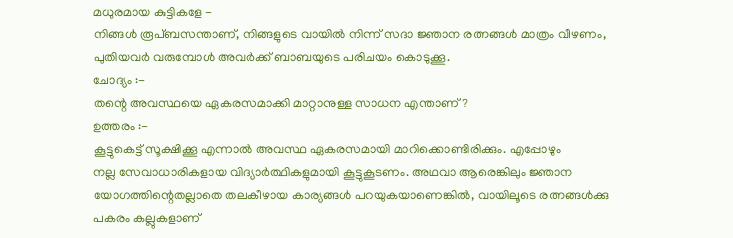മധുരമായ കുട്ടികളേ -
നിങ്ങൾ രൂപ്ബസന്താണ്, നിങ്ങളുടെ വായിൽ നിന്ന് സദാ ജ്ഞാന രത്നങ്ങൾ മാത്രം വീഴണം,
പുതിയവർ വരുമ്പോൾ അവർക്ക് ബാബയുടെ പരിചയം കൊടുക്കൂ.
ചോദ്യം :-
തന്റെ അവസ്ഥയെ ഏകരസമാക്കി മാറ്റാനുള്ള സാധന എന്താണ്?
ഉത്തരം :-
കൂട്ടുകെട്ട് സൂക്ഷിക്കൂ എന്നാൽ അവസ്ഥ ഏകരസമായി മാറിക്കൊണ്ടിരിക്കും. എപ്പോഴും
നല്ല സേവാധാരികളായ വിദ്യാർത്ഥികളുമായി കൂട്ടുകൂടണം. അഥവാ ആരെങ്കിലും ജ്ഞാന
യോഗത്തിന്റെതല്ലാതെ തലകീഴായ കാര്യങ്ങൾ പറയുകയാണെങ്കിൽ, വായിലൂടെ രത്നങ്ങൾക്കു
പകരം കല്ലുകളാണ്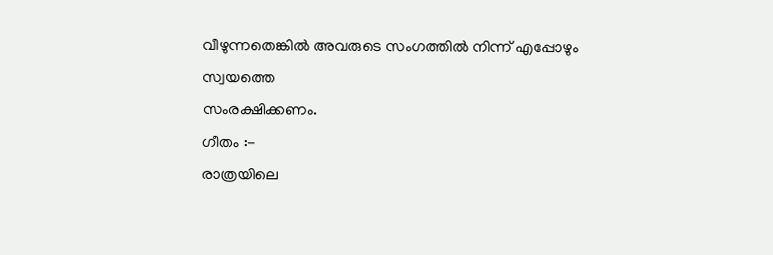വീഴുന്നതെങ്കിൽ അവരുടെ സംഗത്തിൽ നിന്ന് എപ്പോഴും സ്വയത്തെ
സംരക്ഷിക്കണം.
ഗീതം :-
രാത്രയിലെ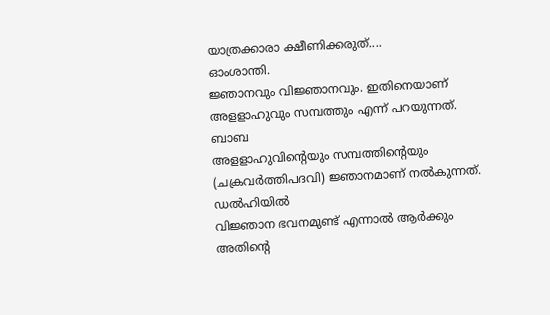യാത്രക്കാരാ ക്ഷീണിക്കരുത്....
ഓംശാന്തി.
ജ്ഞാനവും വിജ്ഞാനവും. ഇതിനെയാണ് അളളാഹുവും സമ്പത്തും എന്ന് പറയുന്നത്. ബാബ
അളളാഹുവിന്റെയും സമ്പത്തിന്റെയും (ചക്രവർത്തിപദവി) ജ്ഞാനമാണ് നൽകുന്നത്. ഡൽഹിയിൽ
വിജ്ഞാന ഭവനമുണ്ട് എന്നാൽ ആർക്കും അതിന്റെ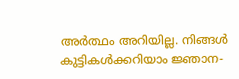അർത്ഥം അറിയില്ല. നിങ്ങൾ
കുട്ടികൾക്കറിയാം ജ്ഞാന-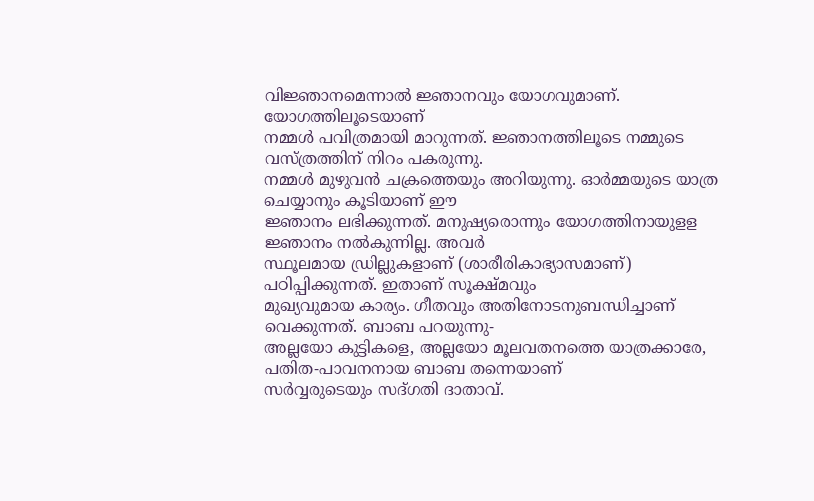വിജ്ഞാനമെന്നാൽ ജ്ഞാനവും യോഗവുമാണ്. യോഗത്തിലൂടെയാണ്
നമ്മൾ പവിത്രമായി മാറുന്നത്. ജ്ഞാനത്തിലൂടെ നമ്മുടെ വസ്ത്രത്തിന് നിറം പകരുന്നു.
നമ്മൾ മുഴുവൻ ചക്രത്തെയും അറിയുന്നു. ഓർമ്മയുടെ യാത്ര ചെയ്യാനും കൂടിയാണ് ഈ
ജ്ഞാനം ലഭിക്കുന്നത്. മനുഷ്യരൊന്നും യോഗത്തിനായുളള ജ്ഞാനം നൽകുന്നില്ല. അവർ
സ്ഥൂലമായ ഡ്രില്ലുകളാണ് (ശാരീരികാഭ്യാസമാണ്) പഠിപ്പിക്കുന്നത്. ഇതാണ് സൂക്ഷ്മവും
മുഖ്യവുമായ കാര്യം. ഗീതവും അതിനോടനുബന്ധിച്ചാണ് വെക്കുന്നത്. ബാബ പറയുന്നു-
അല്ലയോ കുട്ടികളെ, അല്ലയോ മൂലവതനത്തെ യാത്രക്കാരേ, പതിത-പാവനനായ ബാബ തന്നെയാണ്
സർവ്വരുടെയും സദ്ഗതി ദാതാവ്.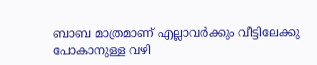ബാബ മാത്രമാണ് എല്ലാവർക്കും വീട്ടിലേക്കു
പോകാനുള്ള വഴി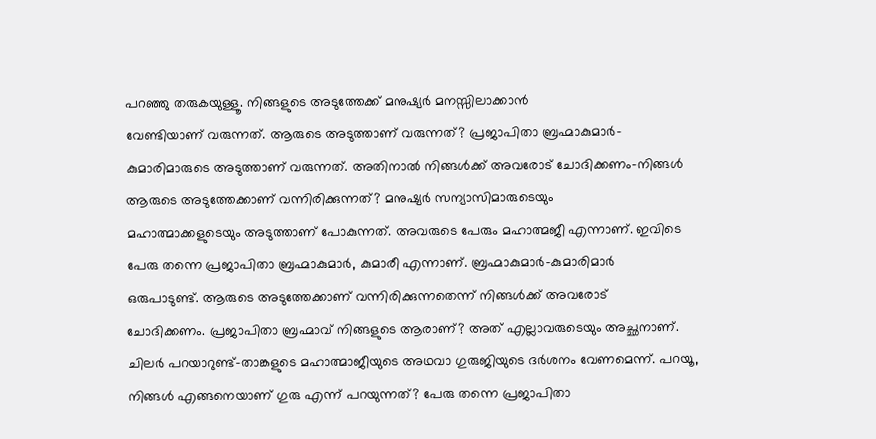പറഞ്ഞു തരുകയുള്ളൂ. നിങ്ങളുടെ അടുത്തേക്ക് മനുഷ്യർ മനസ്സിലാക്കാൻ
വേണ്ടിയാണ് വരുന്നത്. ആരുടെ അടുത്താണ് വരുന്നത്? പ്രജാപിതാ ബ്രഹ്മാകുമാർ-
കുമാരിമാരുടെ അടുത്താണ് വരുന്നത്. അതിനാൽ നിങ്ങൾക്ക് അവരോട് ചോദിക്കണം-നിങ്ങൾ
ആരുടെ അടുത്തേക്കാണ് വന്നിരിക്കുന്നത്? മനുഷ്യർ സന്യാസിമാരുടെയും
മഹാത്മാക്കളുടെയും അടുത്താണ് പോകുന്നത്. അവരുടെ പേരും മഹാത്മജീ എന്നാണ്. ഇവിടെ
പേരു തന്നെ പ്രജാപിതാ ബ്രഹ്മാകുമാർ, കുമാരീ എന്നാണ്. ബ്രഹ്മാകുമാർ-കുമാരിമാർ
ഒരുപാടുണ്ട്. ആരുടെ അടുത്തേക്കാണ് വന്നിരിക്കുന്നതെന്ന് നിങ്ങൾക്ക് അവരോട്
ചോദിക്കണം. പ്രജാപിതാ ബ്രഹ്മാവ് നിങ്ങളുടെ ആരാണ്? അത് എല്ലാവരുടെയും അച്ഛനാണ്.
ചിലർ പറയാറുണ്ട്-താങ്കളുടെ മഹാത്മാജീയുടെ അഥവാ ഗുരുജിയുടെ ദർശനം വേണമെന്ന്. പറയൂ,
നിങ്ങൾ എങ്ങനെയാണ് ഗുരു എന്ന് പറയുന്നത്? പേരു തന്നെ പ്രജാപിതാ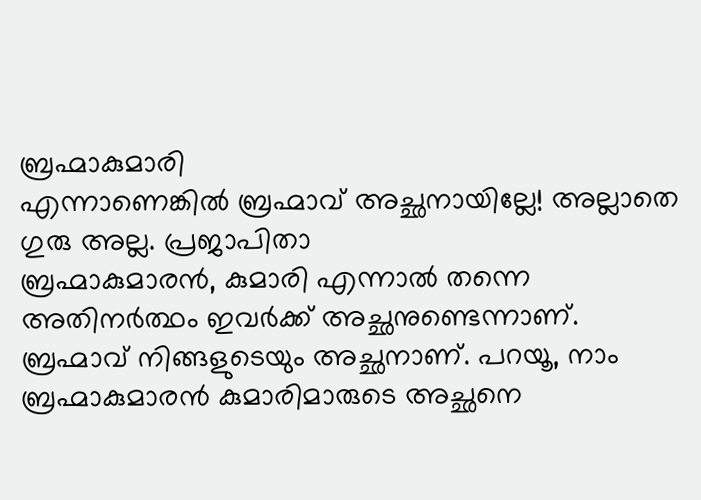ബ്രഹ്മാകുമാരി
എന്നാണെങ്കിൽ ബ്രഹ്മാവ് അച്ഛനായില്ലേ! അല്ലാതെ ഗുരു അല്ല. പ്രജാപിതാ
ബ്രഹ്മാകുമാരൻ, കുമാരി എന്നാൽ തന്നെ അതിനർത്ഥം ഇവർക്ക് അച്ഛനുണ്ടെന്നാണ്.
ബ്രഹ്മാവ് നിങ്ങളുടെയും അച്ഛനാണ്. പറയൂ, നാം ബ്രഹ്മാകുമാരൻ കുമാരിമാരുടെ അച്ഛനെ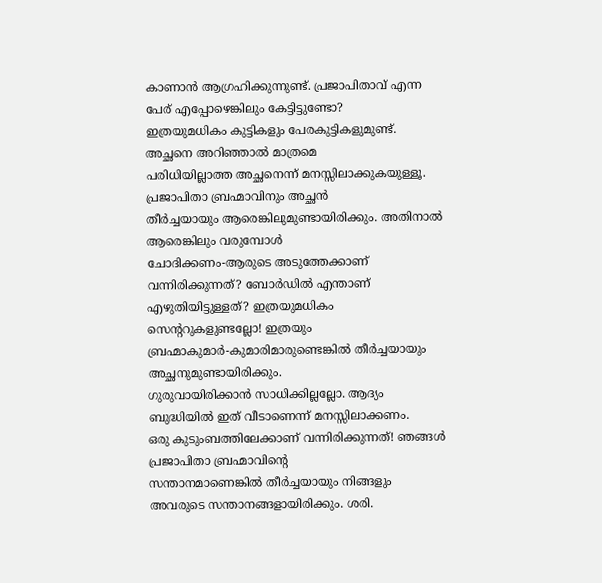കാണാൻ ആഗ്രഹിക്കുന്നുണ്ട്. പ്രജാപിതാവ് എന്ന പേര് എപ്പോഴെങ്കിലും കേട്ടിട്ടുണ്ടോ?
ഇത്രയുമധികം കുട്ടികളും പേരകുട്ടികളുമുണ്ട്. അച്ഛനെ അറിഞ്ഞാൽ മാത്രമെ
പരിധിയില്ലാത്ത അച്ഛനെന്ന് മനസ്സിലാക്കുകയുള്ളൂ. പ്രജാപിതാ ബ്രഹ്മാവിനും അച്ഛൻ
തീർച്ചയായും ആരെങ്കിലുമുണ്ടായിരിക്കും. അതിനാൽ ആരെങ്കിലും വരുമ്പോൾ
ചോദിക്കണം-ആരുടെ അടുത്തേക്കാണ് വന്നിരിക്കുന്നത്? ബോർഡിൽ എന്താണ്
എഴുതിയിട്ടുള്ളത്? ഇത്രയുമധികം സെന്ററുകളുണ്ടല്ലോ! ഇത്രയും
ബ്രഹ്മാകുമാർ-കുമാരിമാരുണ്ടെങ്കിൽ തീർച്ചയായും അച്ഛനുമുണ്ടായിരിക്കും.
ഗുരുവായിരിക്കാൻ സാധിക്കില്ലല്ലോ. ആദ്യം ബുദ്ധിയിൽ ഇത് വീടാണെന്ന് മനസ്സിലാക്കണം.
ഒരു കുടുംബത്തിലേക്കാണ് വന്നിരിക്കുന്നത്! ഞങ്ങൾ പ്രജാപിതാ ബ്രഹ്മാവിന്റെ
സന്താനമാണെങ്കിൽ തീർച്ചയായും നിങ്ങളും അവരുടെ സന്താനങ്ങളായിരിക്കും. ശരി.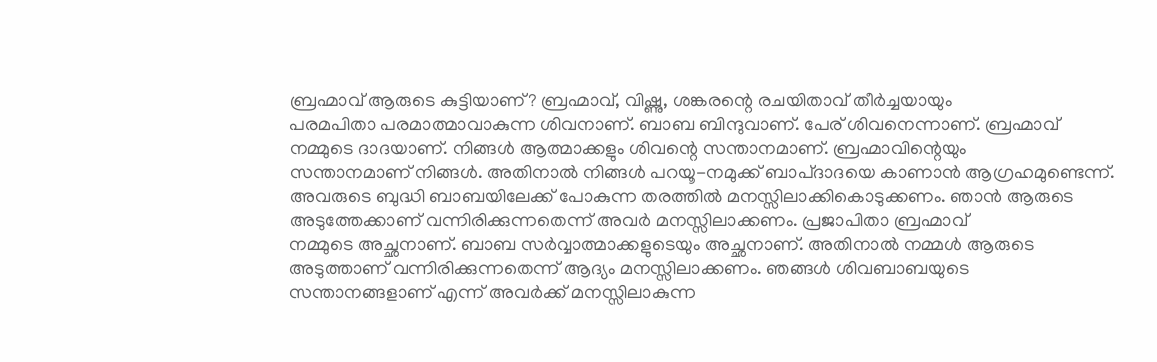ബ്രഹ്മാവ് ആരുടെ കുട്ടിയാണ്? ബ്രഹ്മാവ്, വിഷ്ണു, ശങ്കരന്റെ രചയിതാവ് തീർച്ചയായും
പരമപിതാ പരമാത്മാവാകുന്ന ശിവനാണ്. ബാബ ബിന്ദുവാണ്. പേര് ശിവനെന്നാണ്. ബ്രഹ്മാവ്
നമ്മുടെ ദാദയാണ്. നിങ്ങൾ ആത്മാക്കളും ശിവന്റെ സന്താനമാണ്. ബ്രഹ്മാവിന്റെയും
സന്താനമാണ് നിങ്ങൾ. അതിനാൽ നിങ്ങൾ പറയൂ-നമുക്ക് ബാപ്ദാദയെ കാണാൻ ആഗ്രഹമുണ്ടെന്ന്.
അവരുടെ ബുദ്ധി ബാബയിലേക്ക് പോകുന്ന തരത്തിൽ മനസ്സിലാക്കികൊടുക്കണം. ഞാൻ ആരുടെ
അടുത്തേക്കാണ് വന്നിരിക്കുന്നതെന്ന് അവർ മനസ്സിലാക്കണം. പ്രജാപിതാ ബ്രഹ്മാവ്
നമ്മുടെ അച്ഛനാണ്. ബാബ സർവ്വാത്മാക്കളുടെയും അച്ഛനാണ്. അതിനാൽ നമ്മൾ ആരുടെ
അടുത്താണ് വന്നിരിക്കുന്നതെന്ന് ആദ്യം മനസ്സിലാക്കണം. ഞങ്ങൾ ശിവബാബയുടെ
സന്താനങ്ങളാണ് എന്ന് അവർക്ക് മനസ്സിലാകുന്ന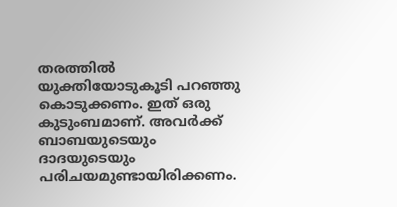തരത്തിൽ യുക്തിയോടുകൂടി പറഞ്ഞു
കൊടുക്കണം. ഇത് ഒരു കുടുംബമാണ്. അവർക്ക് ബാബയുടെയും ദാദയുടെയും
പരിചയമുണ്ടായിരിക്കണം.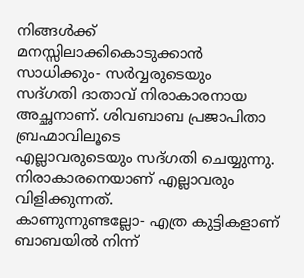നിങ്ങൾക്ക് മനസ്സിലാക്കികൊടുക്കാൻ സാധിക്കും- സർവ്വരുടെയും
സദ്ഗതി ദാതാവ് നിരാകാരനായ അച്ഛനാണ്. ശിവബാബ പ്രജാപിതാ ബ്രഹ്മാവിലൂടെ
എല്ലാവരുടെയും സദ്ഗതി ചെയ്യുന്നു. നിരാകാരനെയാണ് എല്ലാവരും വിളിക്കുന്നത്.
കാണുന്നുണ്ടല്ലോ- എത്ര കുട്ടികളാണ് ബാബയിൽ നിന്ന്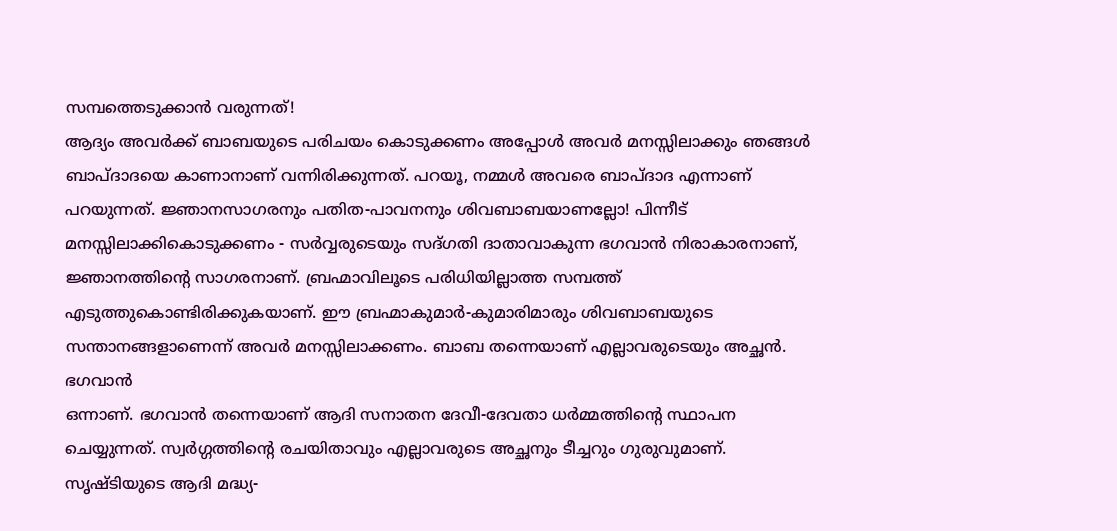സമ്പത്തെടുക്കാൻ വരുന്നത്!
ആദ്യം അവർക്ക് ബാബയുടെ പരിചയം കൊടുക്കണം അപ്പോൾ അവർ മനസ്സിലാക്കും ഞങ്ങൾ
ബാപ്ദാദയെ കാണാനാണ് വന്നിരിക്കുന്നത്. പറയൂ, നമ്മൾ അവരെ ബാപ്ദാദ എന്നാണ്
പറയുന്നത്. ജ്ഞാനസാഗരനും പതിത-പാവനനും ശിവബാബയാണല്ലോ! പിന്നീട്
മനസ്സിലാക്കികൊടുക്കണം - സർവ്വരുടെയും സദ്ഗതി ദാതാവാകുന്ന ഭഗവാൻ നിരാകാരനാണ്,
ജ്ഞാനത്തിന്റെ സാഗരനാണ്. ബ്രഹ്മാവിലൂടെ പരിധിയില്ലാത്ത സമ്പത്ത്
എടുത്തുകൊണ്ടിരിക്കുകയാണ്. ഈ ബ്രഹ്മാകുമാർ-കുമാരിമാരും ശിവബാബയുടെ
സന്താനങ്ങളാണെന്ന് അവർ മനസ്സിലാക്കണം. ബാബ തന്നെയാണ് എല്ലാവരുടെയും അച്ഛൻ. ഭഗവാൻ
ഒന്നാണ്. ഭഗവാൻ തന്നെയാണ് ആദി സനാതന ദേവീ-ദേവതാ ധർമ്മത്തിന്റെ സ്ഥാപന
ചെയ്യുന്നത്. സ്വർഗ്ഗത്തിന്റെ രചയിതാവും എല്ലാവരുടെ അച്ഛനും ടീച്ചറും ഗുരുവുമാണ്.
സൃഷ്ടിയുടെ ആദി മദ്ധ്യ-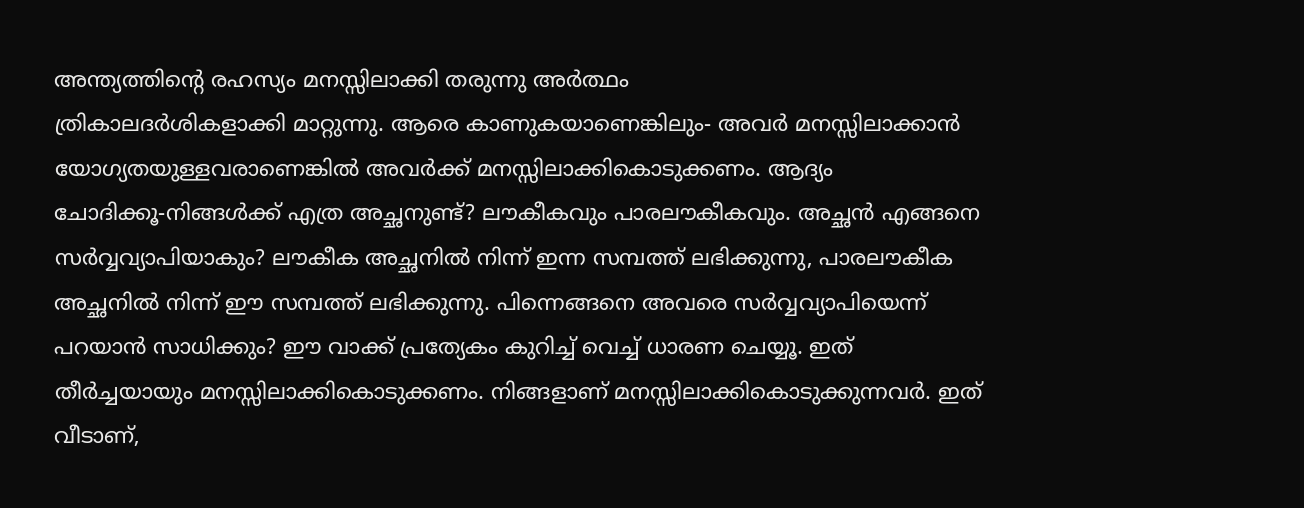അന്ത്യത്തിന്റെ രഹസ്യം മനസ്സിലാക്കി തരുന്നു അർത്ഥം
ത്രികാലദർശികളാക്കി മാറ്റുന്നു. ആരെ കാണുകയാണെങ്കിലും- അവർ മനസ്സിലാക്കാൻ
യോഗ്യതയുള്ളവരാണെങ്കിൽ അവർക്ക് മനസ്സിലാക്കികൊടുക്കണം. ആദ്യം
ചോദിക്കൂ-നിങ്ങൾക്ക് എത്ര അച്ഛനുണ്ട്? ലൗകീകവും പാരലൗകീകവും. അച്ഛൻ എങ്ങനെ
സർവ്വവ്യാപിയാകും? ലൗകീക അച്ഛനിൽ നിന്ന് ഇന്ന സമ്പത്ത് ലഭിക്കുന്നു, പാരലൗകീക
അച്ഛനിൽ നിന്ന് ഈ സമ്പത്ത് ലഭിക്കുന്നു. പിന്നെങ്ങനെ അവരെ സർവ്വവ്യാപിയെന്ന്
പറയാൻ സാധിക്കും? ഈ വാക്ക് പ്രത്യേകം കുറിച്ച് വെച്ച് ധാരണ ചെയ്യൂ. ഇത്
തീർച്ചയായും മനസ്സിലാക്കികൊടുക്കണം. നിങ്ങളാണ് മനസ്സിലാക്കികൊടുക്കുന്നവർ. ഇത്
വീടാണ്,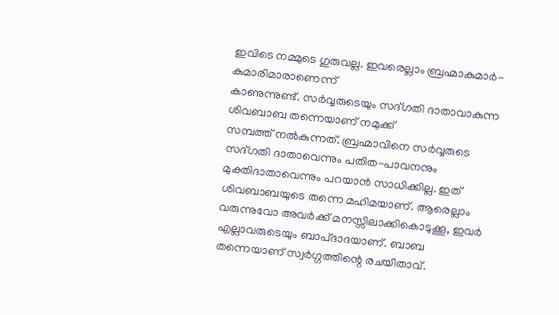ഇവിടെ നമ്മുടെ ഗുരുവല്ല. ഇവരെല്ലാം ബ്രഹ്മാകുമാർ- കുമാരിമാരാണെന്ന്
കാണുന്നുണ്ട്. സർവ്വരുടെയും സദ്ഗതി ദാതാവാകുന്ന ശിവബാബ തന്നെയാണ് നമുക്ക്
സമ്പത്ത് നൽകുന്നത്. ബ്രഹ്മാവിനെ സർവ്വരുടെ സദ്ഗതി ദാതാവെന്നും പതിത-പാവനനും
മുക്തിദാതാവെന്നും പറയാൻ സാധിക്കില്ല. ഇത് ശിവബാബയുടെ തന്നെ മഹിമയാണ്. ആരെല്ലാം
വരുന്നുവോ അവർക്ക് മനസ്സിലാക്കികൊടുക്കൂ, ഇവർ എല്ലാവരുടെയും ബാപ്ദാദയാണ്. ബാബ
തന്നെയാണ് സ്വർഗ്ഗത്തിന്റെ രചയിതാവ്.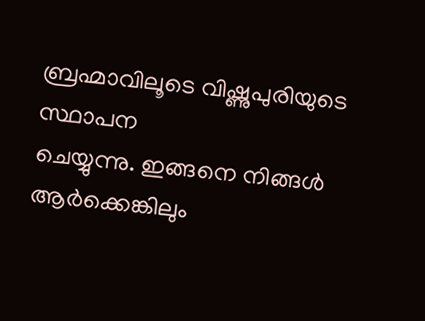ബ്രഹ്മാവിലൂടെ വിഷ്ണുപുരിയുടെ സ്ഥാപന
ചെയ്യുന്നു. ഇങ്ങനെ നിങ്ങൾ ആർക്കെങ്കിലും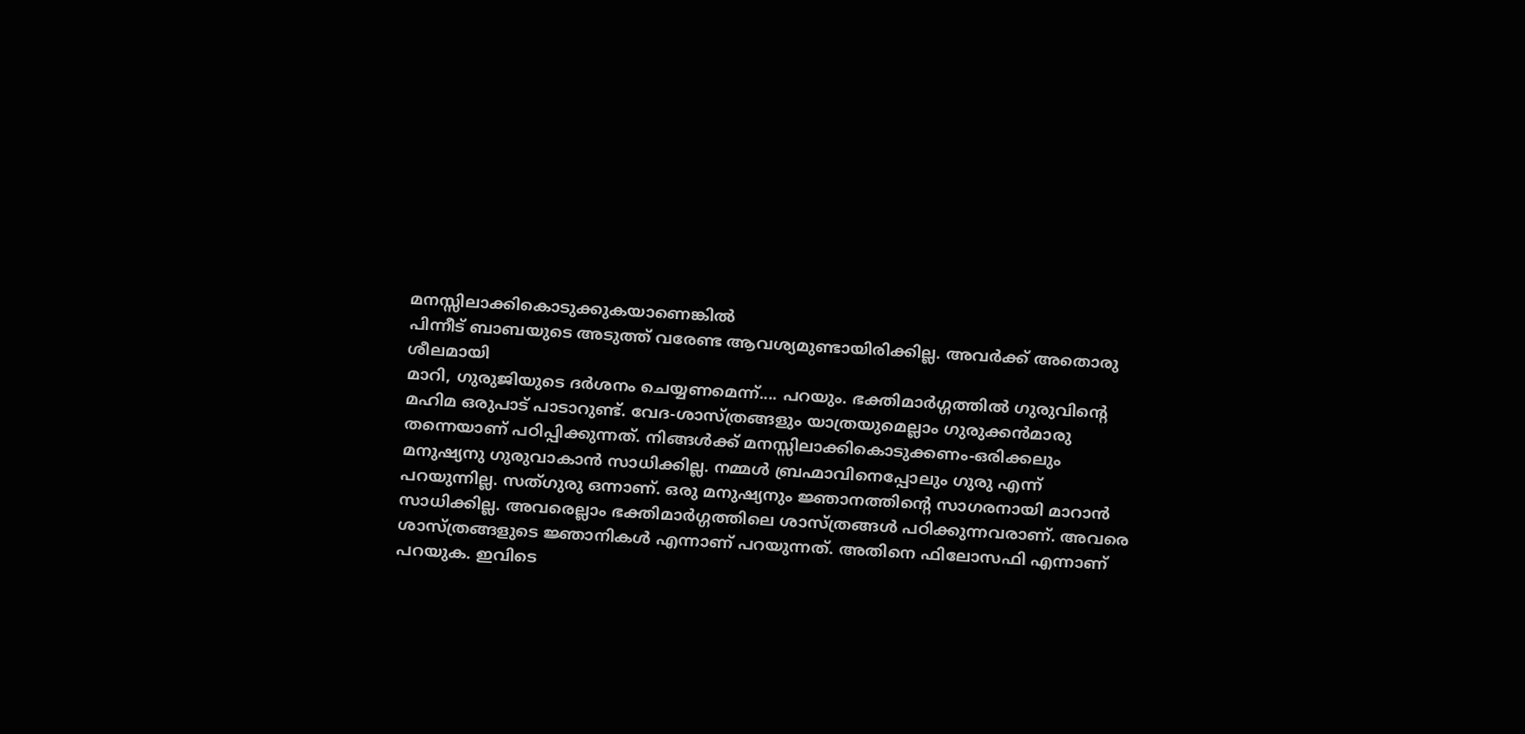മനസ്സിലാക്കികൊടുക്കുകയാണെങ്കിൽ
പിന്നീട് ബാബയുടെ അടുത്ത് വരേണ്ട ആവശ്യമുണ്ടായിരിക്കില്ല. അവർക്ക് അതൊരു ശീലമായി
മാറി, ഗുരുജിയുടെ ദർശനം ചെയ്യണമെന്ന്.... പറയും. ഭക്തിമാർഗ്ഗത്തിൽ ഗുരുവിന്റെ
മഹിമ ഒരുപാട് പാടാറുണ്ട്. വേദ-ശാസ്ത്രങ്ങളും യാത്രയുമെല്ലാം ഗുരുക്കൻമാരു
തന്നെയാണ് പഠിപ്പിക്കുന്നത്. നിങ്ങൾക്ക് മനസ്സിലാക്കികൊടുക്കണം-ഒരിക്കലും
മനുഷ്യനു ഗുരുവാകാൻ സാധിക്കില്ല. നമ്മൾ ബ്രഹ്മാവിനെപ്പോലും ഗുരു എന്ന്
പറയുന്നില്ല. സത്ഗുരു ഒന്നാണ്. ഒരു മനുഷ്യനും ജ്ഞാനത്തിന്റെ സാഗരനായി മാറാൻ
സാധിക്കില്ല. അവരെല്ലാം ഭക്തിമാർഗ്ഗത്തിലെ ശാസ്ത്രങ്ങൾ പഠിക്കുന്നവരാണ്. അവരെ
ശാസ്ത്രങ്ങളുടെ ജ്ഞാനികൾ എന്നാണ് പറയുന്നത്. അതിനെ ഫിലോസഫി എന്നാണ് പറയുക. ഇവിടെ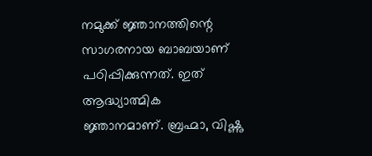നമുക്ക് ജ്ഞാനത്തിന്റെ സാഗരനായ ബാബയാണ് പഠിപ്പിക്കുന്നത്. ഇത് ആദ്ധ്യാത്മിക
ജ്ഞാനമാണ്. ബ്രഹ്മാ, വിഷ്ണു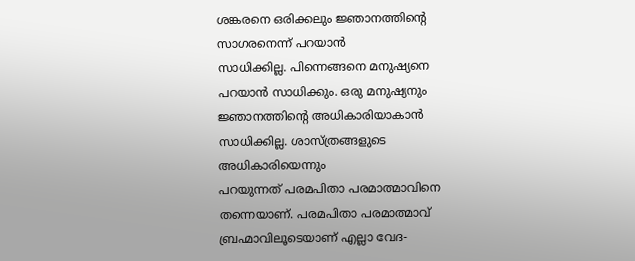ശങ്കരനെ ഒരിക്കലും ജ്ഞാനത്തിന്റെ സാഗരനെന്ന് പറയാൻ
സാധിക്കില്ല. പിന്നെങ്ങനെ മനുഷ്യനെ പറയാൻ സാധിക്കും. ഒരു മനുഷ്യനും
ജ്ഞാനത്തിന്റെ അധികാരിയാകാൻ സാധിക്കില്ല. ശാസ്ത്രങ്ങളുടെ അധികാരിയെന്നും
പറയുന്നത് പരമപിതാ പരമാത്മാവിനെ തന്നെയാണ്. പരമപിതാ പരമാത്മാവ്
ബ്രഹ്മാവിലൂടെയാണ് എല്ലാ വേദ-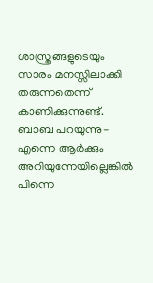ശാസ്ത്രങ്ങളുടെയും സാരം മനസ്സിലാക്കി തരുന്നതെന്ന്
കാണിക്കുന്നുണ്ട്. ബാബ പറയുന്നു-എന്നെ ആർക്കും അറിയുന്നേയില്ലെങ്കിൽ പിന്നെ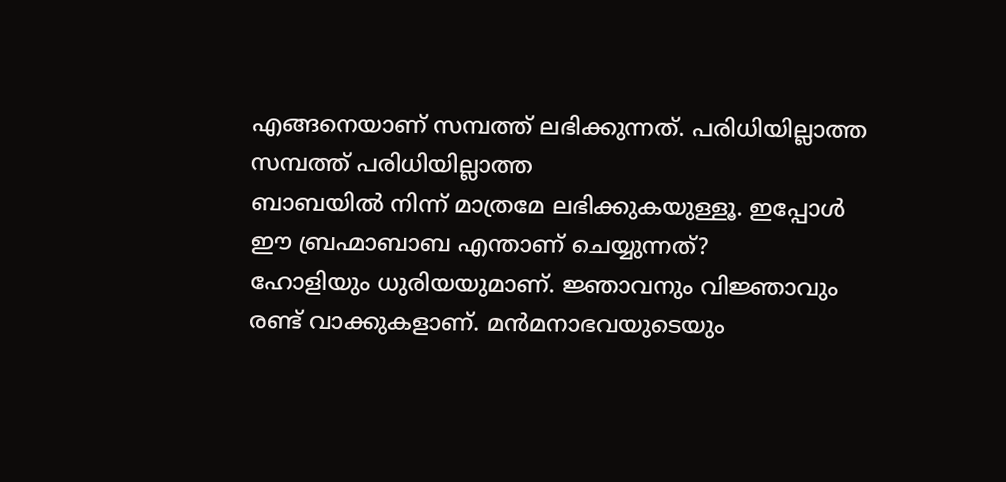എങ്ങനെയാണ് സമ്പത്ത് ലഭിക്കുന്നത്. പരിധിയില്ലാത്ത സമ്പത്ത് പരിധിയില്ലാത്ത
ബാബയിൽ നിന്ന് മാത്രമേ ലഭിക്കുകയുള്ളൂ. ഇപ്പോൾ ഈ ബ്രഹ്മാബാബ എന്താണ് ചെയ്യുന്നത്?
ഹോളിയും ധുരിയയുമാണ്. ജ്ഞാവനും വിജ്ഞാവും രണ്ട് വാക്കുകളാണ്. മൻമനാഭവയുടെയും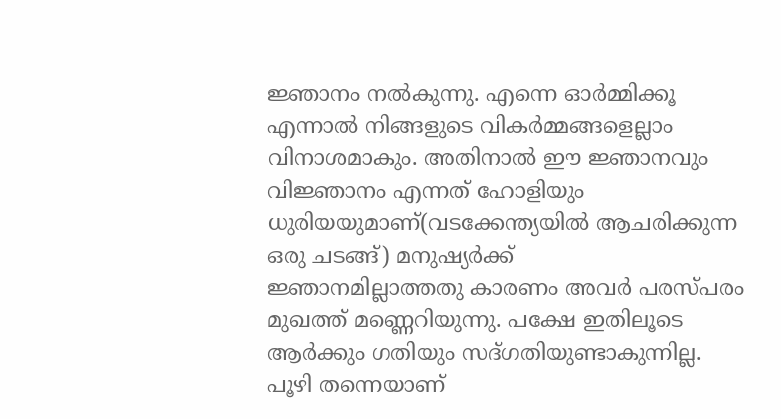ജ്ഞാനം നൽകുന്നു. എന്നെ ഓർമ്മിക്കൂ എന്നാൽ നിങ്ങളുടെ വികർമ്മങ്ങളെല്ലാം
വിനാശമാകും. അതിനാൽ ഈ ജ്ഞാനവും വിജ്ഞാനം എന്നത് ഹോളിയും
ധുരിയയുമാണ്(വടക്കേന്ത്യയിൽ ആചരിക്കുന്ന ഒരു ചടങ്ങ്) മനുഷ്യർക്ക്
ജ്ഞാനമില്ലാത്തതു കാരണം അവർ പരസ്പരം മുഖത്ത് മണ്ണെറിയുന്നു. പക്ഷേ ഇതിലൂടെ
ആർക്കും ഗതിയും സദ്ഗതിയുണ്ടാകുന്നില്ല. പൂഴി തന്നെയാണ്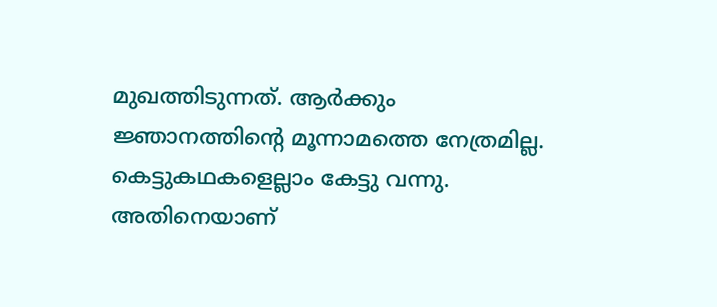മുഖത്തിടുന്നത്. ആർക്കും
ജ്ഞാനത്തിന്റെ മൂന്നാമത്തെ നേത്രമില്ല. കെട്ടുകഥകളെല്ലാം കേട്ടു വന്നു.
അതിനെയാണ്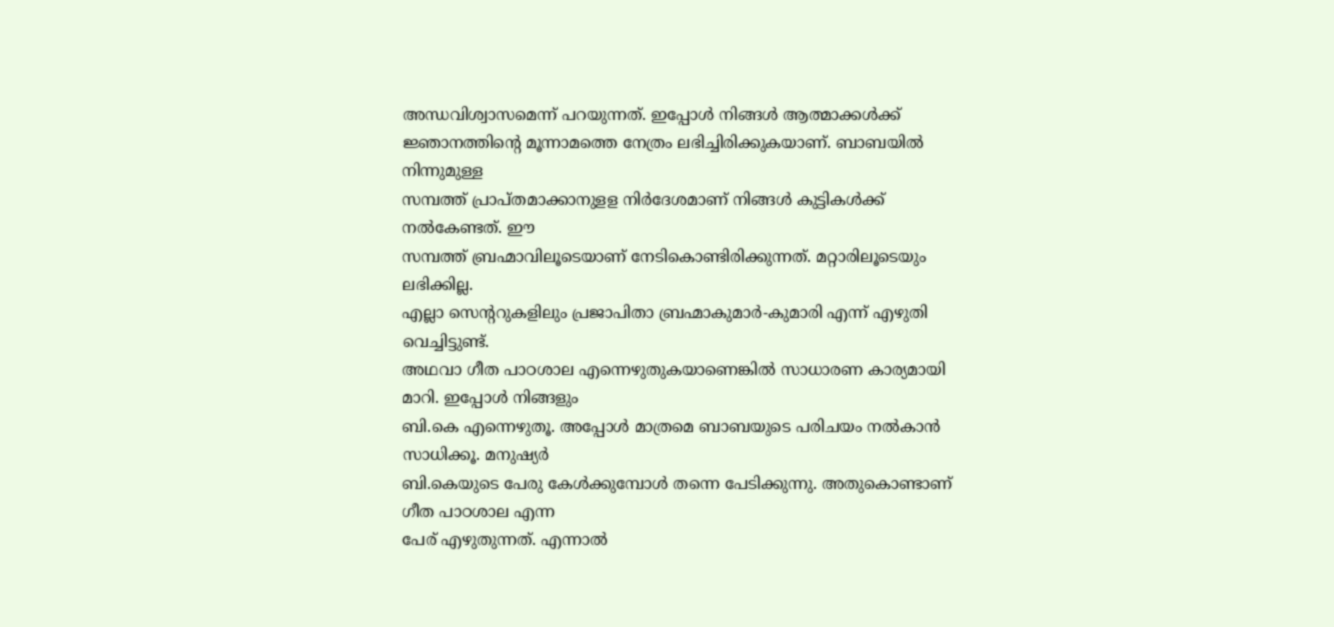അന്ധവിശ്വാസമെന്ന് പറയുന്നത്. ഇപ്പോൾ നിങ്ങൾ ആത്മാക്കൾക്ക്
ജ്ഞാനത്തിന്റെ മൂന്നാമത്തെ നേത്രം ലഭിച്ചിരിക്കുകയാണ്. ബാബയിൽ നിന്നുമുള്ള
സമ്പത്ത് പ്രാപ്തമാക്കാനുളള നിർദേശമാണ് നിങ്ങൾ കുട്ടികൾക്ക് നൽകേണ്ടത്. ഈ
സമ്പത്ത് ബ്രഹ്മാവിലൂടെയാണ് നേടികൊണ്ടിരിക്കുന്നത്. മറ്റാരിലൂടെയും ലഭിക്കില്ല.
എല്ലാ സെന്ററുകളിലും പ്രജാപിതാ ബ്രഹ്മാകുമാർ-കുമാരി എന്ന് എഴുതി വെച്ചിട്ടുണ്ട്.
അഥവാ ഗീത പാഠശാല എന്നെഴുതുകയാണെങ്കിൽ സാധാരണ കാര്യമായി മാറി. ഇപ്പോൾ നിങ്ങളും
ബി.കെ എന്നെഴുതൂ. അപ്പോൾ മാത്രമെ ബാബയുടെ പരിചയം നൽകാൻ സാധിക്കൂ. മനുഷ്യർ
ബി.കെയുടെ പേരു കേൾക്കുമ്പോൾ തന്നെ പേടിക്കുന്നു. അതുകൊണ്ടാണ് ഗീത പാഠശാല എന്ന
പേര് എഴുതുന്നത്. എന്നാൽ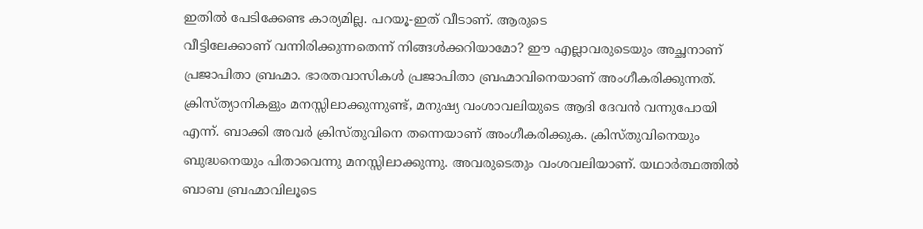ഇതിൽ പേടിക്കേണ്ട കാര്യമില്ല. പറയൂ-ഇത് വീടാണ്. ആരുടെ
വീട്ടിലേക്കാണ് വന്നിരിക്കുന്നതെന്ന് നിങ്ങൾക്കറിയാമോ? ഈ എല്ലാവരുടെയും അച്ഛനാണ്
പ്രജാപിതാ ബ്രഹ്മാ. ഭാരതവാസികൾ പ്രജാപിതാ ബ്രഹ്മാവിനെയാണ് അംഗീകരിക്കുന്നത്.
ക്രിസ്ത്യാനികളും മനസ്സിലാക്കുന്നുണ്ട്, മനുഷ്യ വംശാവലിയുടെ ആദി ദേവൻ വന്നുപോയി
എന്ന്. ബാക്കി അവർ ക്രിസ്തുവിനെ തന്നെയാണ് അംഗീകരിക്കുക. ക്രിസ്തുവിനെയും
ബുദ്ധനെയും പിതാവെന്നു മനസ്സിലാക്കുന്നു. അവരുടെതും വംശവലിയാണ്. യഥാർത്ഥത്തിൽ
ബാബ ബ്രഹ്മാവിലൂടെ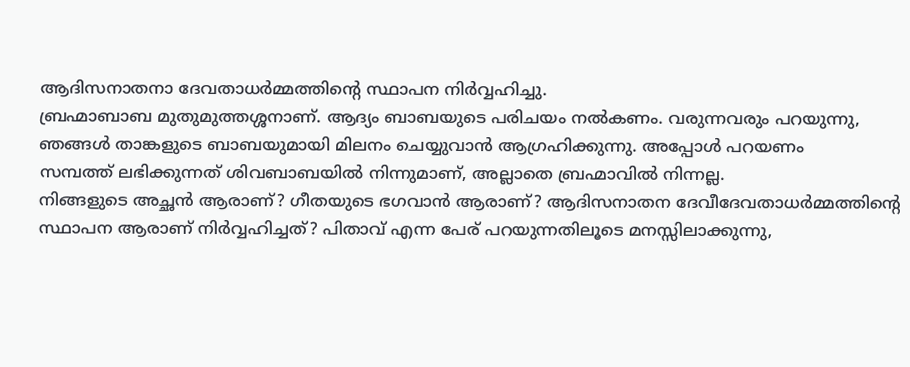ആദിസനാതനാ ദേവതാധർമ്മത്തിന്റെ സ്ഥാപന നിർവ്വഹിച്ചു.
ബ്രഹ്മാബാബ മുതുമുത്തശ്ശനാണ്. ആദ്യം ബാബയുടെ പരിചയം നൽകണം. വരുന്നവരും പറയുന്നു,
ഞങ്ങൾ താങ്കളുടെ ബാബയുമായി മിലനം ചെയ്യുവാൻ ആഗ്രഹിക്കുന്നു. അപ്പോൾ പറയണം
സമ്പത്ത് ലഭിക്കുന്നത് ശിവബാബയിൽ നിന്നുമാണ്, അല്ലാതെ ബ്രഹ്മാവിൽ നിന്നല്ല.
നിങ്ങളുടെ അച്ഛൻ ആരാണ്? ഗീതയുടെ ഭഗവാൻ ആരാണ്? ആദിസനാതന ദേവീദേവതാധർമ്മത്തിന്റെ
സ്ഥാപന ആരാണ് നിർവ്വഹിച്ചത്? പിതാവ് എന്ന പേര് പറയുന്നതിലൂടെ മനസ്സിലാക്കുന്നു,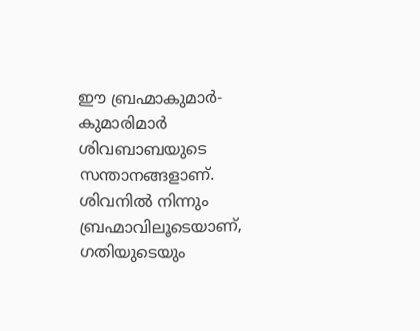ഈ ബ്രഹ്മാകുമാർ-കുമാരിമാർ ശിവബാബയുടെ സന്താനങ്ങളാണ്. ശിവനിൽ നിന്നും
ബ്രഹ്മാവിലൂടെയാണ്, ഗതിയുടെയും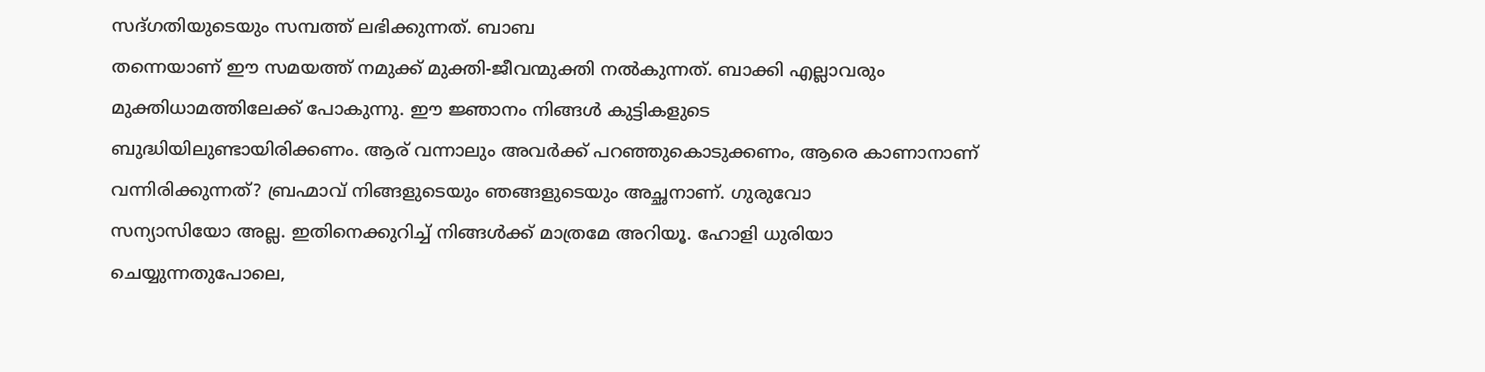സദ്ഗതിയുടെയും സമ്പത്ത് ലഭിക്കുന്നത്. ബാബ
തന്നെയാണ് ഈ സമയത്ത് നമുക്ക് മുക്തി-ജീവന്മുക്തി നൽകുന്നത്. ബാക്കി എല്ലാവരും
മുക്തിധാമത്തിലേക്ക് പോകുന്നു. ഈ ജ്ഞാനം നിങ്ങൾ കുട്ടികളുടെ
ബുദ്ധിയിലുണ്ടായിരിക്കണം. ആര് വന്നാലും അവർക്ക് പറഞ്ഞുകൊടുക്കണം, ആരെ കാണാനാണ്
വന്നിരിക്കുന്നത്? ബ്രഹ്മാവ് നിങ്ങളുടെയും ഞങ്ങളുടെയും അച്ഛനാണ്. ഗുരുവോ
സന്യാസിയോ അല്ല. ഇതിനെക്കുറിച്ച് നിങ്ങൾക്ക് മാത്രമേ അറിയൂ. ഹോളി ധുരിയാ
ചെയ്യുന്നതുപോലെ,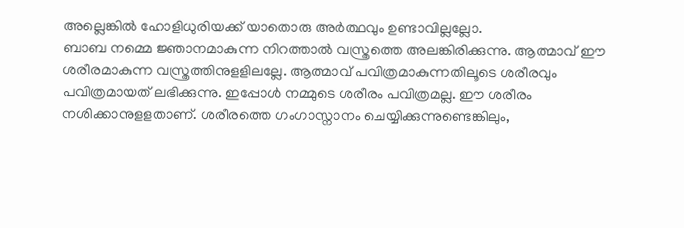അല്ലെങ്കിൽ ഹോളിധുരിയക്ക് യാതൊരു അർത്ഥവും ഉണ്ടാവില്ലല്ലോ.
ബാബ നമ്മെ ജ്ഞാനമാകുന്ന നിറത്താൽ വസ്ത്രത്തെ അലങ്കിരിക്കുന്നു. ആത്മാവ് ഈ
ശരീരമാകുന്ന വസ്ത്രത്തിനുളളിലല്ലേ. ആത്മാവ് പവിത്രമാകുന്നതിലൂടെ ശരീരവും
പവിത്രമായത് ലഭിക്കുന്നു. ഇപ്പോൾ നമ്മുടെ ശരീരം പവിത്രമല്ല. ഈ ശരീരം
നശിക്കാനുളളതാണ്. ശരീരത്തെ ഗംഗാസ്നാനം ചെയ്യിക്കുന്നുണ്ടെങ്കിലും,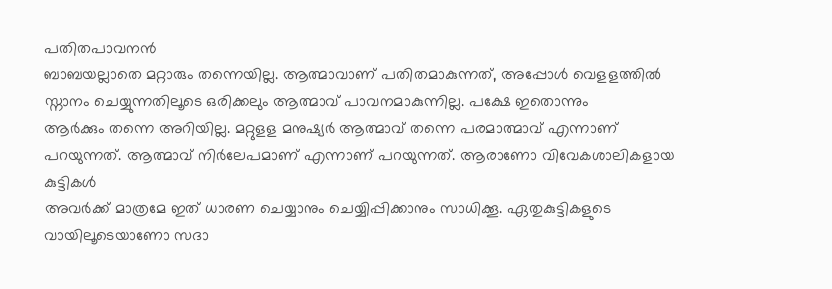പതിതപാവനൻ
ബാബയല്ലാതെ മറ്റാരും തന്നെയില്ല. ആത്മാവാണ് പതിതമാകുന്നത്, അപ്പോൾ വെളളത്തിൽ
സ്നാനം ചെയ്യുന്നതിലൂടെ ഒരിക്കലും ആത്മാവ് പാവനമാകുന്നില്ല. പക്ഷേ ഇതൊന്നും
ആർക്കും തന്നെ അറിയില്ല. മറ്റുളള മനുഷ്യർ ആത്മാവ് തന്നെ പരമാത്മാവ് എന്നാണ്
പറയുന്നത്. ആത്മാവ് നിർലേപമാണ് എന്നാണ് പറയുന്നത്. ആരാണോ വിവേകശാലികളായ കുട്ടികൾ
അവർക്ക് മാത്രമേ ഇത് ധാരണ ചെയ്യാനും ചെയ്യിപ്പിക്കാനും സാധിക്കൂ. ഏതുകുട്ടികളുടെ
വായിലൂടെയാണോ സദാ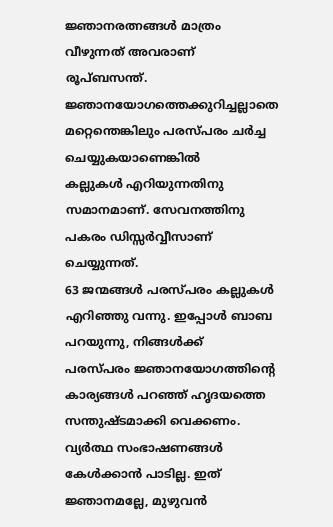ജ്ഞാനരത്നങ്ങൾ മാത്രം വീഴുന്നത് അവരാണ് രൂപ്ബസന്ത്.
ജ്ഞാനയോഗത്തെക്കുറിച്ചല്ലാതെ മറ്റെന്തെങ്കിലും പരസ്പരം ചർച്ച ചെയ്യുകയാണെങ്കിൽ
കല്ലുകൾ എറിയുന്നതിനു സമാനമാണ്. സേവനത്തിനു പകരം ഡിസ്സർവ്വീസാണ് ചെയ്യുന്നത്.
63 ജന്മങ്ങൾ പരസ്പരം കല്ലുകൾ എറിഞ്ഞു വന്നു. ഇപ്പോൾ ബാബ പറയുന്നു, നിങ്ങൾക്ക്
പരസ്പരം ജ്ഞാനയോഗത്തിന്റെ കാര്യങ്ങൾ പറഞ്ഞ് ഹൃദയത്തെ സന്തുഷ്ടമാക്കി വെക്കണം.
വ്യർത്ഥ സംഭാഷണങ്ങൾ കേൾക്കാൻ പാടില്ല. ഇത് ജ്ഞാനമല്ലേ, മുഴുവൻ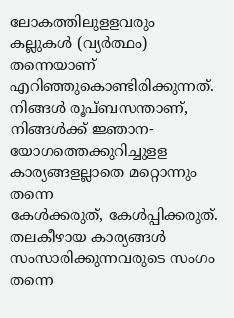ലോകത്തിലുളളവരും
കല്ലുകൾ (വ്യർത്ഥം) തന്നെയാണ് എറിഞ്ഞുകൊണ്ടിരിക്കുന്നത്. നിങ്ങൾ രൂപ്ബസന്താണ്,
നിങ്ങൾക്ക് ജ്ഞാന-യോഗത്തെക്കുറിച്ചുളള കാര്യങ്ങളല്ലാതെ മറ്റൊന്നും തന്നെ
കേൾക്കരുത്, കേൾപ്പിക്കരുത്. തലകീഴായ കാര്യങ്ങൾ സംസാരിക്കുന്നവരുടെ സംഗം തന്നെ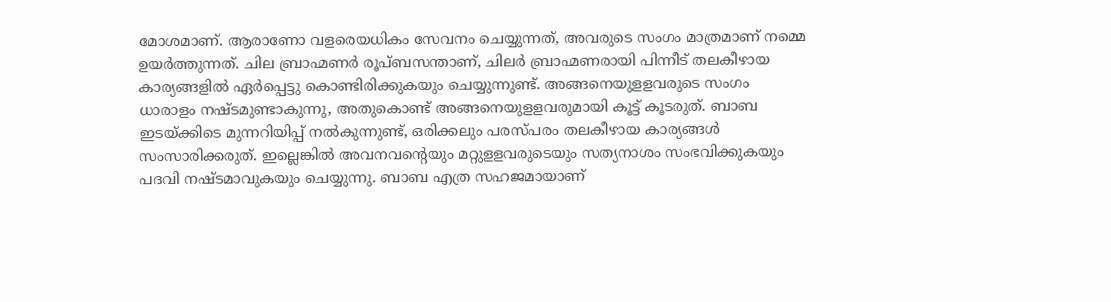മോശമാണ്. ആരാണോ വളരെയധികം സേവനം ചെയ്യുന്നത്, അവരുടെ സംഗം മാത്രമാണ് നമ്മെ
ഉയർത്തുന്നത്. ചില ബ്രാഹ്മണർ രൂപ്ബസന്താണ്, ചിലർ ബ്രാഹ്മണരായി പിന്നീട് തലകീഴായ
കാര്യങ്ങളിൽ ഏർപ്പെട്ടു കൊണ്ടിരിക്കുകയും ചെയ്യുന്നുണ്ട്. അങ്ങനെയുളളവരുടെ സംഗം
ധാരാളം നഷ്ടമുണ്ടാകുന്നു, അതുകൊണ്ട് അങ്ങനെയുളളവരുമായി കൂട്ട് കൂടരുത്. ബാബ
ഇടയ്ക്കിടെ മുന്നറിയിപ്പ് നൽകുന്നുണ്ട്, ഒരിക്കലും പരസ്പരം തലകീഴായ കാര്യങ്ങൾ
സംസാരിക്കരുത്. ഇല്ലെങ്കിൽ അവനവന്റെയും മറ്റുളളവരുടെയും സത്യനാശം സംഭവിക്കുകയും
പദവി നഷ്ടമാവുകയും ചെയ്യുന്നു. ബാബ എത്ര സഹജമായാണ്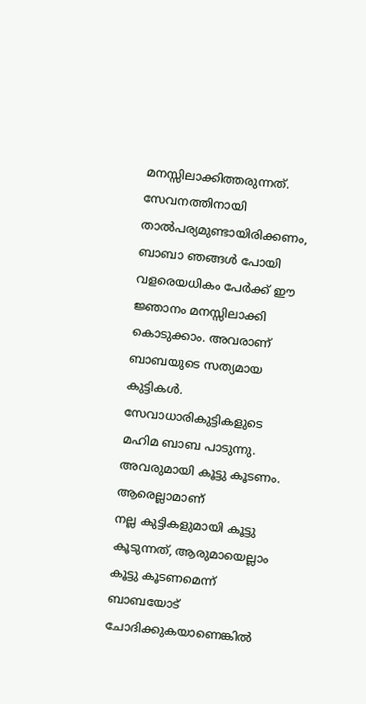മനസ്സിലാക്കിത്തരുന്നത്.
സേവനത്തിനായി താൽപര്യമുണ്ടായിരിക്കണം, ബാബാ ഞങ്ങൾ പോയി വളരെയധികം പേർക്ക് ഈ
ജ്ഞാനം മനസ്സിലാക്കി കൊടുക്കാം. അവരാണ് ബാബയുടെ സത്യമായ കുട്ടികൾ.
സേവാധാരികുട്ടികളുടെ മഹിമ ബാബ പാടുന്നു. അവരുമായി കൂട്ടു കൂടണം. ആരെല്ലാമാണ്
നല്ല കുട്ടികളുമായി കൂട്ടു കൂടുന്നത്, ആരുമായെല്ലാം കൂട്ടു കൂടണമെന്ന് ബാബയോട്
ചോദിക്കുകയാണെങ്കിൽ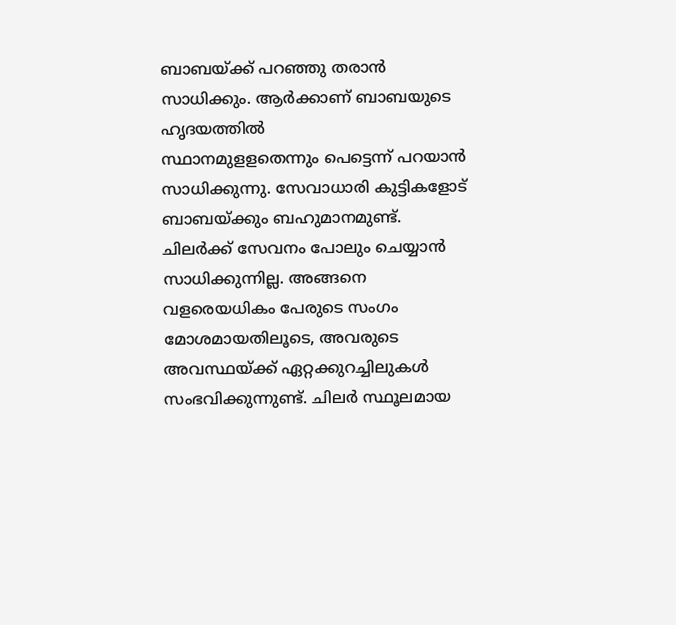ബാബയ്ക്ക് പറഞ്ഞു തരാൻ സാധിക്കും. ആർക്കാണ് ബാബയുടെ ഹൃദയത്തിൽ
സ്ഥാനമുളളതെന്നും പെട്ടെന്ന് പറയാൻ സാധിക്കുന്നു. സേവാധാരി കുട്ടികളോട്
ബാബയ്ക്കും ബഹുമാനമുണ്ട്. ചിലർക്ക് സേവനം പോലും ചെയ്യാൻ സാധിക്കുന്നില്ല. അങ്ങനെ
വളരെയധികം പേരുടെ സംഗം മോശമായതിലൂടെ, അവരുടെ അവസ്ഥയ്ക്ക് ഏറ്റക്കുറച്ചിലുകൾ
സംഭവിക്കുന്നുണ്ട്. ചിലർ സ്ഥൂലമായ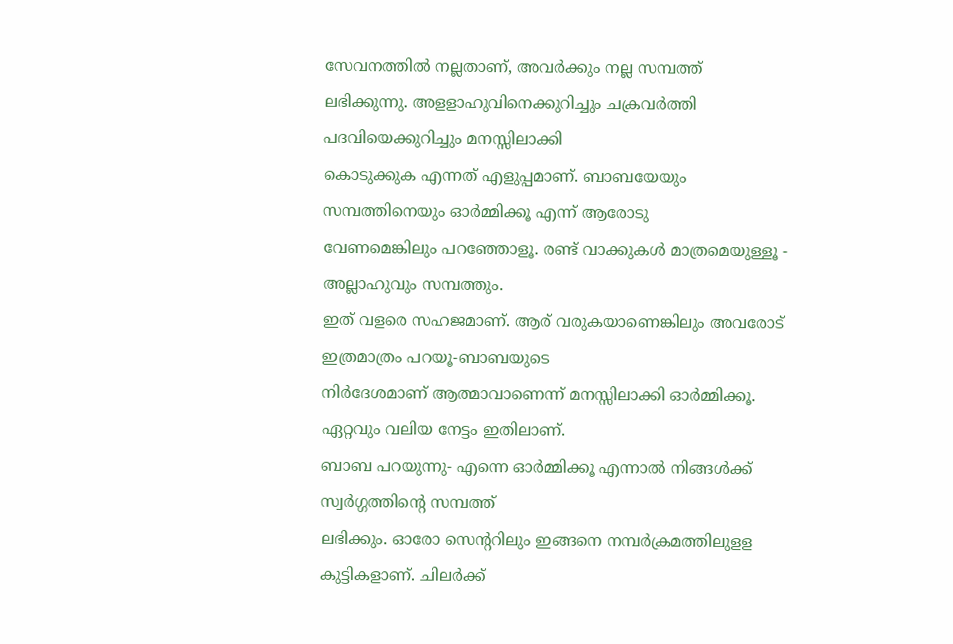സേവനത്തിൽ നല്ലതാണ്, അവർക്കും നല്ല സമ്പത്ത്
ലഭിക്കുന്നു. അളളാഹുവിനെക്കുറിച്ചും ചക്രവർത്തി പദവിയെക്കുറിച്ചും മനസ്സിലാക്കി
കൊടുക്കുക എന്നത് എളുപ്പമാണ്. ബാബയേയും സമ്പത്തിനെയും ഓർമ്മിക്കൂ എന്ന് ആരോടു
വേണമെങ്കിലും പറഞ്ഞോളൂ. രണ്ട് വാക്കുകൾ മാത്രമെയുള്ളൂ - അല്ലാഹുവും സമ്പത്തും.
ഇത് വളരെ സഹജമാണ്. ആര് വരുകയാണെങ്കിലും അവരോട് ഇത്രമാത്രം പറയൂ-ബാബയുടെ
നിർദേശമാണ് ആത്മാവാണെന്ന് മനസ്സിലാക്കി ഓർമ്മിക്കൂ. ഏറ്റവും വലിയ നേട്ടം ഇതിലാണ്.
ബാബ പറയുന്നു- എന്നെ ഓർമ്മിക്കൂ എന്നാൽ നിങ്ങൾക്ക് സ്വർഗ്ഗത്തിന്റെ സമ്പത്ത്
ലഭിക്കും. ഓരോ സെന്ററിലും ഇങ്ങനെ നമ്പർക്രമത്തിലുളള കുട്ടികളാണ്. ചിലർക്ക്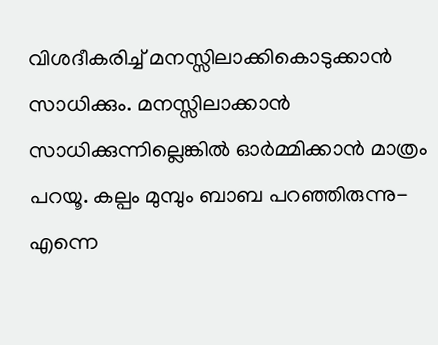വിശദീകരിച്ച് മനസ്സിലാക്കികൊടുക്കാൻ സാധിക്കും. മനസ്സിലാക്കാൻ
സാധിക്കുന്നില്ലെങ്കിൽ ഓർമ്മിക്കാൻ മാത്രം പറയൂ. കല്പം മുമ്പും ബാബ പറഞ്ഞിരുന്നു-
എന്നെ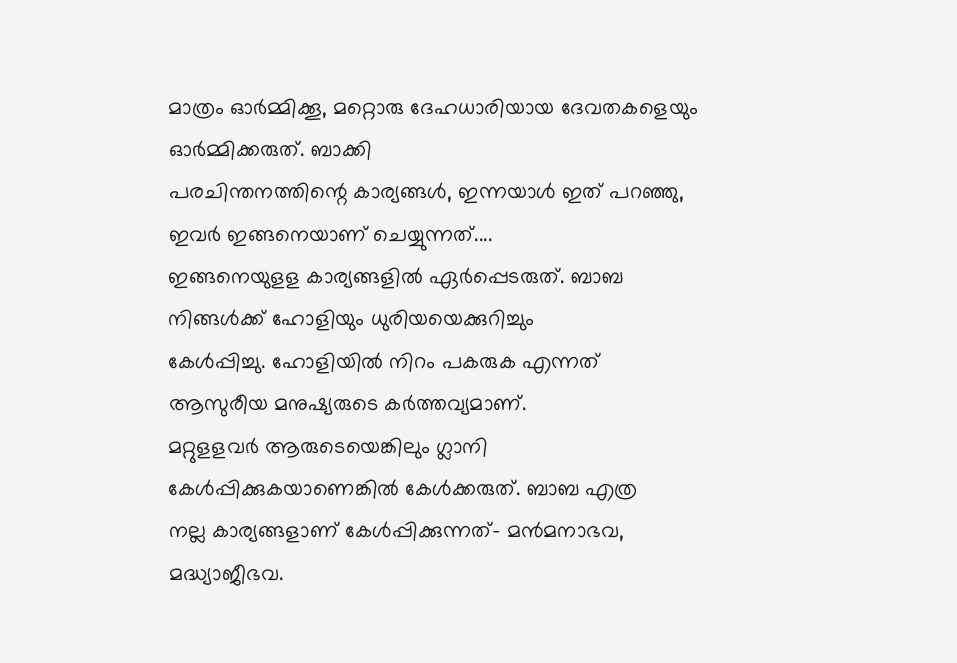മാത്രം ഓർമ്മിക്കൂ, മറ്റൊരു ദേഹധാരിയായ ദേവതകളെയും ഓർമ്മിക്കരുത്. ബാക്കി
പരചിന്തനത്തിന്റെ കാര്യങ്ങൾ, ഇന്നയാൾ ഇത് പറഞ്ഞു, ഇവർ ഇങ്ങനെയാണ് ചെയ്യുന്നത്....
ഇങ്ങനെയുളള കാര്യങ്ങളിൽ ഏർപ്പെടരുത്. ബാബ നിങ്ങൾക്ക് ഹോളിയും ധുരിയയെക്കുറിച്ചും
കേൾപ്പിച്ചു. ഹോളിയിൽ നിറം പകരുക എന്നത് ആസുരീയ മനുഷ്യരുടെ കർത്തവ്യമാണ്.
മറ്റുളളവർ ആരുടെയെങ്കിലും ഗ്ലാനി കേൾപ്പിക്കുകയാണെങ്കിൽ കേൾക്കരുത്. ബാബ എത്ര
നല്ല കാര്യങ്ങളാണ് കേൾപ്പിക്കുന്നത്- മൻമനാഭവ, മദ്ധ്യാജീഭവ.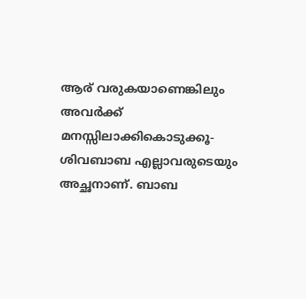ആര് വരുകയാണെങ്കിലും
അവർക്ക് മനസ്സിലാക്കികൊടുക്കൂ-ശിവബാബ എല്ലാവരുടെയും അച്ഛനാണ്. ബാബ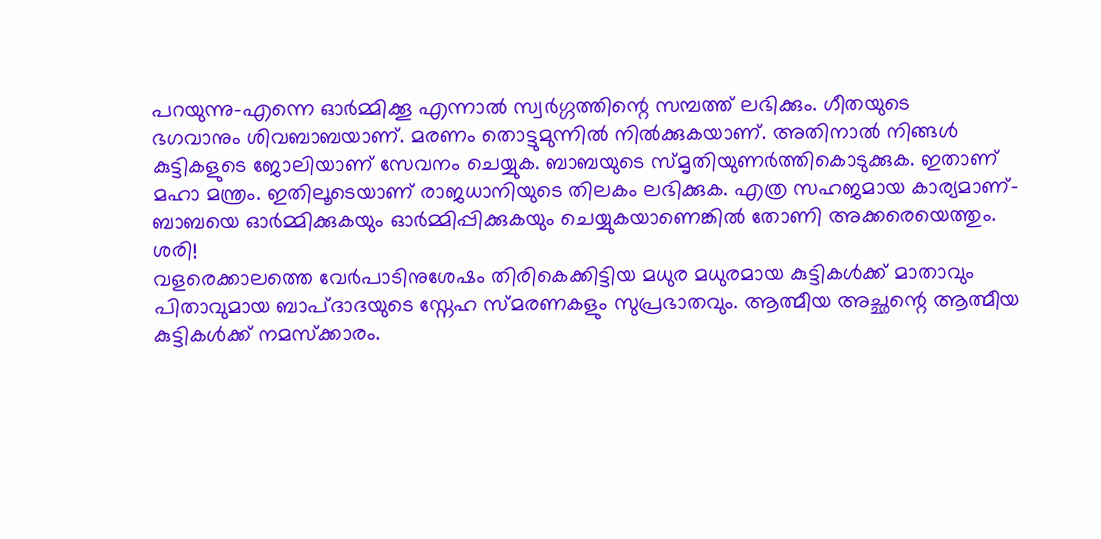പറയുന്നു-എന്നെ ഓർമ്മിക്കൂ എന്നാൽ സ്വർഗ്ഗത്തിന്റെ സമ്പത്ത് ലഭിക്കും. ഗീതയുടെ
ഭഗവാനും ശിവബാബയാണ്. മരണം തൊട്ടുമുന്നിൽ നിൽക്കുകയാണ്. അതിനാൽ നിങ്ങൾ
കുട്ടികളുടെ ജോലിയാണ് സേവനം ചെയ്യുക. ബാബയുടെ സ്മൃതിയുണർത്തികൊടുക്കുക. ഇതാണ്
മഹാ മന്ത്രം. ഇതിലൂടെയാണ് രാജധാനിയുടെ തിലകം ലഭിക്കുക. എത്ര സഹജമായ കാര്യമാണ്-
ബാബയെ ഓർമ്മിക്കുകയും ഓർമ്മിപ്പിക്കുകയും ചെയ്യുകയാണെങ്കിൽ തോണി അക്കരെയെത്തും.
ശരി!
വളരെക്കാലത്തെ വേർപാടിനുശേഷം തിരികെക്കിട്ടിയ മധുര മധുരമായ കുട്ടികൾക്ക് മാതാവും
പിതാവുമായ ബാപ്ദാദയുടെ സ്നേഹ സ്മരണകളും സുപ്രഭാതവും. ആത്മീയ അച്ഛന്റെ ആത്മീയ
കുട്ടികൾക്ക് നമസ്ക്കാരം.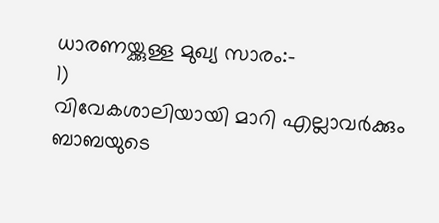ധാരണയ്ക്കുള്ള മുഖ്യ സാരം:-
1)
വിവേകശാലിയായി മാറി എല്ലാവർക്കും ബാബയുടെ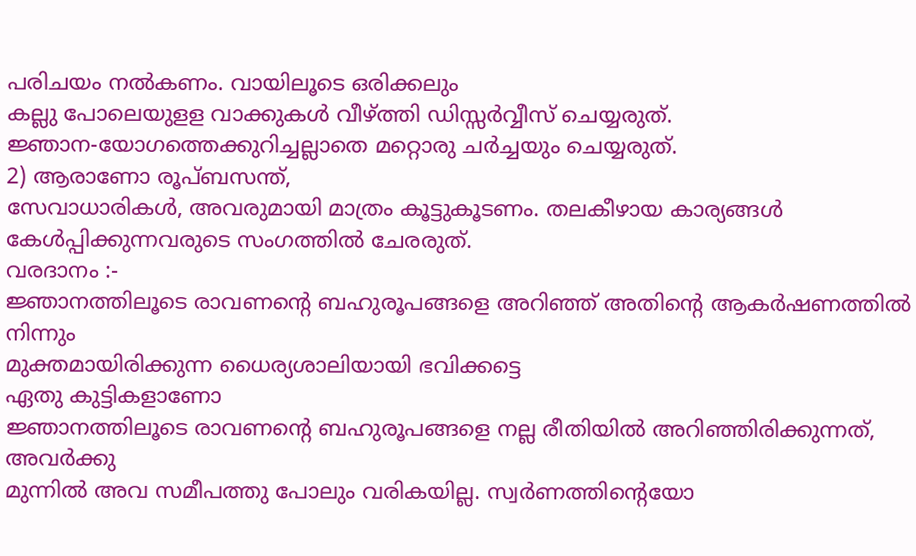പരിചയം നൽകണം. വായിലൂടെ ഒരിക്കലും
കല്ലു പോലെയുളള വാക്കുകൾ വീഴ്ത്തി ഡിസ്സർവ്വീസ് ചെയ്യരുത്.
ജ്ഞാന-യോഗത്തെക്കുറിച്ചല്ലാതെ മറ്റൊരു ചർച്ചയും ചെയ്യരുത്.
2) ആരാണോ രൂപ്ബസന്ത്,
സേവാധാരികൾ, അവരുമായി മാത്രം കൂട്ടുകൂടണം. തലകീഴായ കാര്യങ്ങൾ
കേൾപ്പിക്കുന്നവരുടെ സംഗത്തിൽ ചേരരുത്.
വരദാനം :-
ജ്ഞാനത്തിലൂടെ രാവണന്റെ ബഹുരൂപങ്ങളെ അറിഞ്ഞ് അതിന്റെ ആകർഷണത്തിൽ നിന്നും
മുക്തമായിരിക്കുന്ന ധൈര്യശാലിയായി ഭവിക്കട്ടെ
ഏതു കുട്ടികളാണോ
ജ്ഞാനത്തിലൂടെ രാവണന്റെ ബഹുരൂപങ്ങളെ നല്ല രീതിയിൽ അറിഞ്ഞിരിക്കുന്നത്, അവർക്കു
മുന്നിൽ അവ സമീപത്തു പോലും വരികയില്ല. സ്വർണത്തിന്റെയോ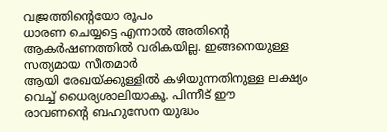വജ്രത്തിന്റെയോ രൂപം
ധാരണ ചെയ്യട്ടെ എന്നാൽ അതിന്റെ ആകർഷണത്തിൽ വരികയില്ല. ഇങ്ങനെയുള്ള സത്യമായ സീതമാർ
ആയി രേഖയ്ക്കുള്ളിൽ കഴിയുന്നതിനുള്ള ലക്ഷ്യം വെച്ച് ധൈര്യശാലിയാകൂ. പിന്നീട് ഈ
രാവണന്റെ ബഹുസേന യുദ്ധം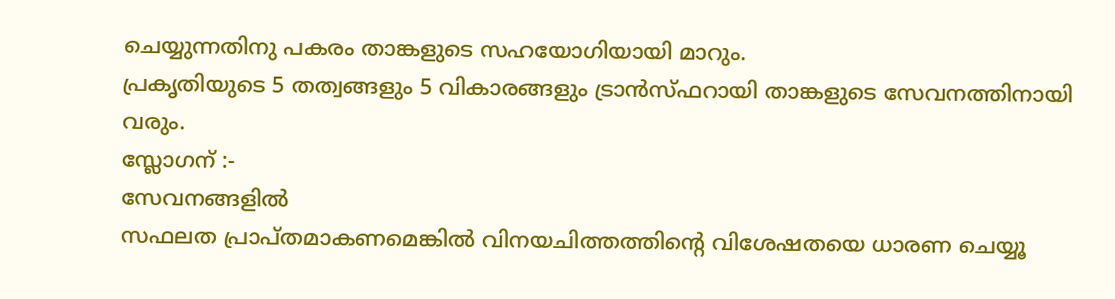ചെയ്യുന്നതിനു പകരം താങ്കളുടെ സഹയോഗിയായി മാറും.
പ്രകൃതിയുടെ 5 തത്വങ്ങളും 5 വികാരങ്ങളും ട്രാൻസ്ഫറായി താങ്കളുടെ സേവനത്തിനായി
വരും.
സ്ലോഗന് :-
സേവനങ്ങളിൽ
സഫലത പ്രാപ്തമാകണമെങ്കിൽ വിനയചിത്തത്തിന്റെ വിശേഷതയെ ധാരണ ചെയ്യൂ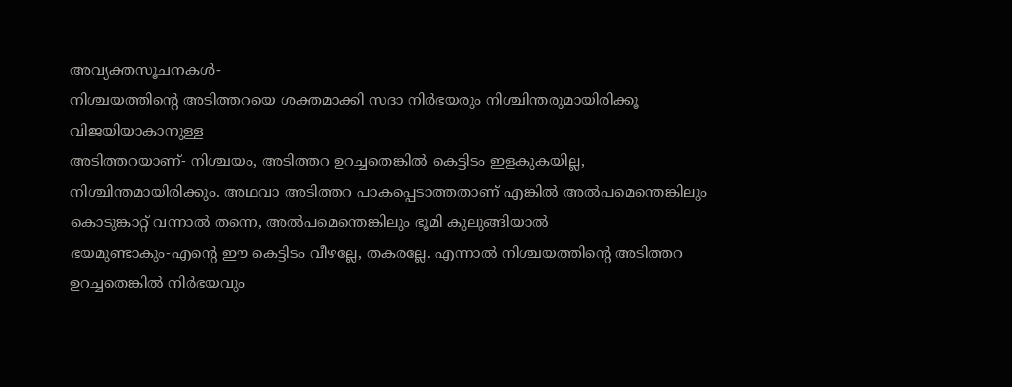അവ്യക്തസൂചനകൾ-
നിശ്ചയത്തിന്റെ അടിത്തറയെ ശക്തമാക്കി സദാ നിർഭയരും നിശ്ചിന്തരുമായിരിക്കൂ
വിജയിയാകാനുള്ള
അടിത്തറയാണ്- നിശ്ചയം, അടിത്തറ ഉറച്ചതെങ്കിൽ കെട്ടിടം ഇളകുകയില്ല,
നിശ്ചിന്തമായിരിക്കും. അഥവാ അടിത്തറ പാകപ്പെടാത്തതാണ് എങ്കിൽ അൽപമെന്തെങ്കിലും
കൊടുങ്കാറ്റ് വന്നാൽ തന്നെ, അൽപമെന്തെങ്കിലും ഭൂമി കുലുങ്ങിയാൽ
ഭയമുണ്ടാകും-എന്റെ ഈ കെട്ടിടം വീഴല്ലേ, തകരല്ലേ. എന്നാൽ നിശ്ചയത്തിന്റെ അടിത്തറ
ഉറച്ചതെങ്കിൽ നിർഭയവും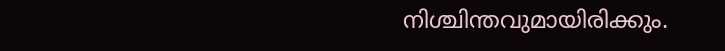നിശ്ചിന്തവുമായിരിക്കും.